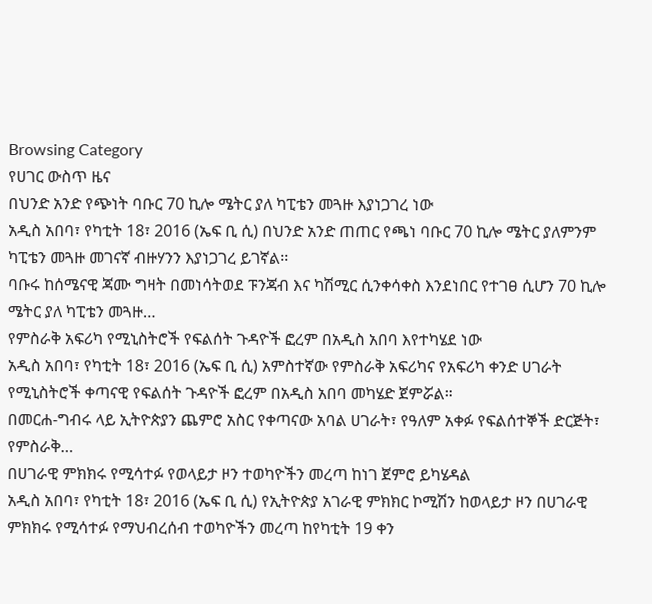Browsing Category
የሀገር ውስጥ ዜና
በህንድ አንድ የጭነት ባቡር 70 ኪሎ ሜትር ያለ ካፒቴን መጓዙ እያነጋገረ ነው
አዲስ አበባ፣ የካቲት 18፣ 2016 (ኤፍ ቢ ሲ) በህንድ አንድ ጠጠር የጫነ ባቡር 70 ኪሎ ሜትር ያለምንም ካፒቴን መጓዙ መገናኛ ብዙሃንን እያነጋገረ ይገኛል፡፡
ባቡሩ ከሰሜናዊ ጃሙ ግዛት በመነሳትወደ ፑንጃብ እና ካሽሚር ሲንቀሳቀስ እንደነበር የተገፀ ሲሆን 70 ኪሎ ሜትር ያለ ካፒቴን መጓዙ…
የምስራቅ አፍሪካ የሚኒስትሮች የፍልሰት ጉዳዮች ፎረም በአዲስ አበባ እየተካሄደ ነው
አዲስ አበባ፣ የካቲት 18፣ 2016 (ኤፍ ቢ ሲ) አምስተኛው የምስራቅ አፍሪካና የአፍሪካ ቀንድ ሀገራት የሚኒስትሮች ቀጣናዊ የፍልሰት ጉዳዮች ፎረም በአዲስ አበባ መካሄድ ጀምሯል።
በመርሐ-ግብሩ ላይ ኢትዮጵያን ጨምሮ አስር የቀጣናው አባል ሀገራት፣ የዓለም አቀፉ የፍልሰተኞች ድርጅት፣ የምስራቅ…
በሀገራዊ ምክክሩ የሚሳተፉ የወላይታ ዞን ተወካዮችን መረጣ ከነገ ጀምሮ ይካሄዳል
አዲስ አበባ፣ የካቲት 18፣ 2016 (ኤፍ ቢ ሲ) የኢትዮጵያ አገራዊ ምክክር ኮሚሽን ከወላይታ ዞን በሀገራዊ ምክክሩ የሚሳተፉ የማህብረሰብ ተወካዮችን መረጣ ከየካቲት 19 ቀን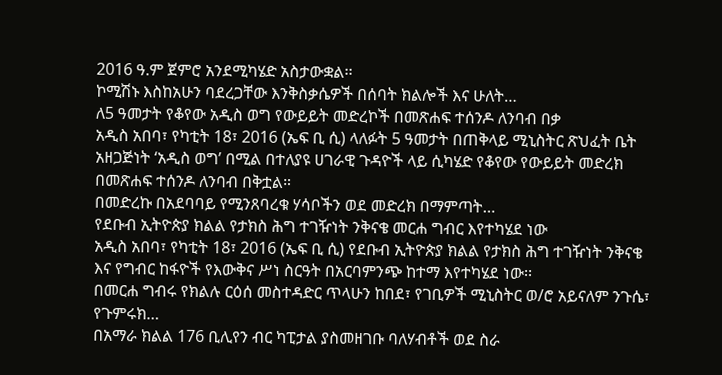2016 ዓ.ም ጀምሮ አንደሚካሄድ አስታውቋል፡፡
ኮሚሽኑ እስከአሁን ባደረጋቸው እንቅስቃሴዎች በሰባት ክልሎች እና ሁለት…
ለ5 ዓመታት የቆየው አዲስ ወግ የውይይት መድረኮች በመጽሐፍ ተሰንዶ ለንባብ በቃ
አዲስ አበባ፣ የካቲት 18፣ 2016 (ኤፍ ቢ ሲ) ላለፉት 5 ዓመታት በጠቅላይ ሚኒስትር ጽህፈት ቤት አዘጋጅነት ‘አዲስ ወግ’ በሚል በተለያዩ ሀገራዊ ጉዳዮች ላይ ሲካሄድ የቆየው የውይይት መድረክ በመጽሐፍ ተሰንዶ ለንባብ በቅቷል።
በመድረኩ በአደባባይ የሚንጸባረቁ ሃሳቦችን ወደ መድረክ በማምጣት…
የደቡብ ኢትዮጵያ ክልል የታክስ ሕግ ተገዥነት ንቅናቄ መርሐ ግብር እየተካሄደ ነው
አዲስ አበባ፣ የካቲት 18፣ 2016 (ኤፍ ቢ ሲ) የደቡብ ኢትዮጵያ ክልል የታክስ ሕግ ተገዥነት ንቅናቄ እና የግብር ከፋዮች የእውቅና ሥነ ስርዓት በአርባምንጭ ከተማ እየተካሄደ ነው፡፡
በመርሐ ግብሩ የክልሉ ርዕሰ መስተዳድር ጥላሁን ከበደ፣ የገቢዎች ሚኒስትር ወ/ሮ አይናለም ንጉሴ፣ የጉምሩክ…
በአማራ ክልል 176 ቢሊየን ብር ካፒታል ያስመዘገቡ ባለሃብቶች ወደ ስራ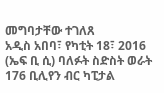መግባታቸው ተገለጸ
አዲስ አበባ፣ የካቲት 18፣ 2016 (ኤፍ ቢ ሲ) ባለፉት ስድስት ወራት 176 ቢሊየን ብር ካፒታል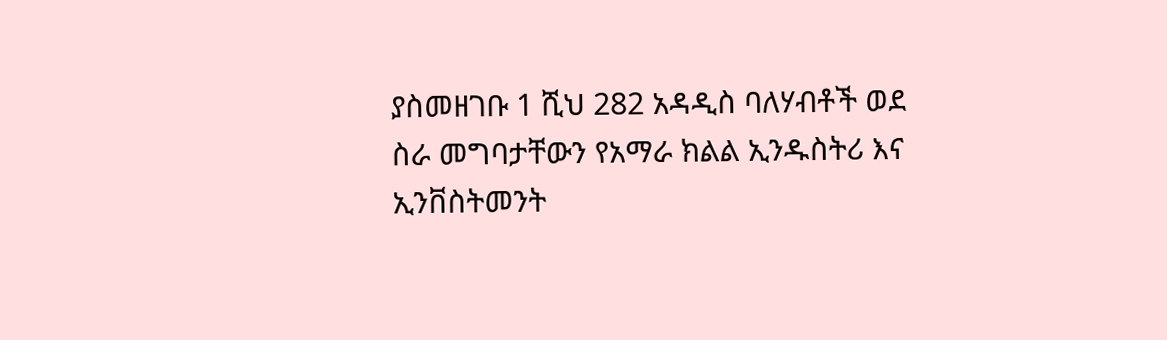ያስመዘገቡ 1 ሺህ 282 አዳዲስ ባለሃብቶች ወደ ስራ መግባታቸውን የአማራ ክልል ኢንዱስትሪ እና ኢንቨስትመንት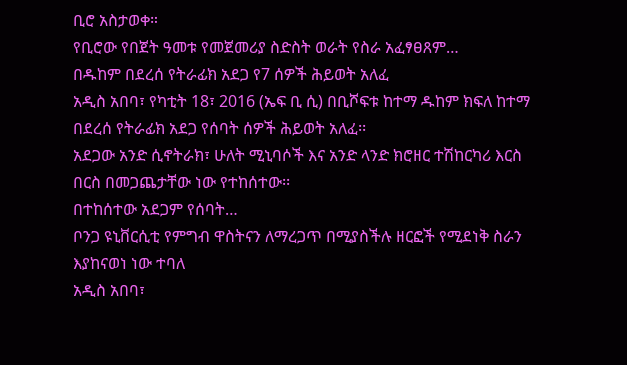ቢሮ አስታወቀ።
የቢሮው የበጀት ዓመቱ የመጀመሪያ ስድስት ወራት የስራ አፈፃፀጸም…
በዱከም በደረሰ የትራፊክ አደጋ የ7 ሰዎች ሕይወት አለፈ
አዲስ አበባ፣ የካቲት 18፣ 2016 (ኤፍ ቢ ሲ) በቢሾፍቱ ከተማ ዱከም ክፍለ ከተማ በደረሰ የትራፊክ አደጋ የሰባት ሰዎች ሕይወት አለፈ፡፡
አደጋው አንድ ሲኖትራክ፣ ሁለት ሚኒባሶች እና አንድ ላንድ ክሮዘር ተሽከርካሪ እርስ በርስ በመጋጨታቸው ነው የተከሰተው፡፡
በተከሰተው አደጋም የሰባት…
ቦንጋ ዩኒቨርሲቲ የምግብ ዋስትናን ለማረጋጥ በሚያስችሉ ዘርፎች የሚደነቅ ስራን እያከናወነ ነው ተባለ
አዲስ አበባ፣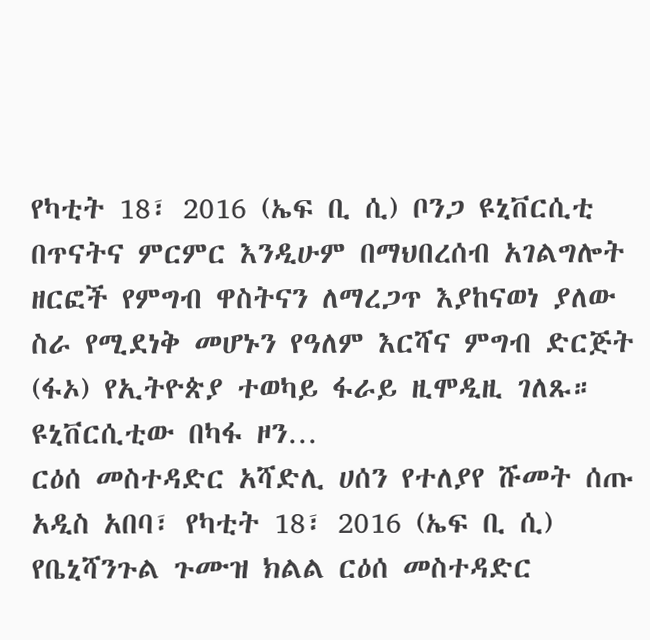የካቲት 18፣ 2016 (ኤፍ ቢ ሲ) ቦንጋ ዩኒቨርሲቲ በጥናትና ምርምር እንዲሁም በማህበረሰብ አገልግሎት ዘርፎች የምግብ ዋስትናን ለማረጋጥ እያከናወነ ያለው ስራ የሚደነቅ መሆኑን የዓለም እርሻና ምግብ ድርጅት (ፋኦ) የኢትዮጵያ ተወካይ ፋራይ ዚሞዲዚ ገለጹ።
ዩኒቨርሲቲው በካፋ ዞን…
ርዕሰ መስተዳድር አሻድሊ ሀሰን የተለያየ ሹመት ሰጡ
አዲስ አበባ፣ የካቲት 18፣ 2016 (ኤፍ ቢ ሲ) የቤኒሻንጉል ጉሙዝ ክልል ርዕሰ መስተዳድር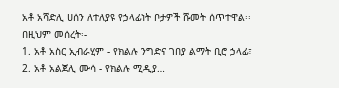አቶ አሻድሊ ሀሰን ለተለያዩ የኃላፊነት ቦታዎች ሹመት ሰጥተዋል፡፡
በዚህም መሰረት፡-
1. አቶ አስር ኢብራሂም - የክልሉ ንግድና ገበያ ልማት ቢሮ ኃላፊ፣
2. አቶ አልጀሊ ሙሳ - የክልሉ ሚዲያ…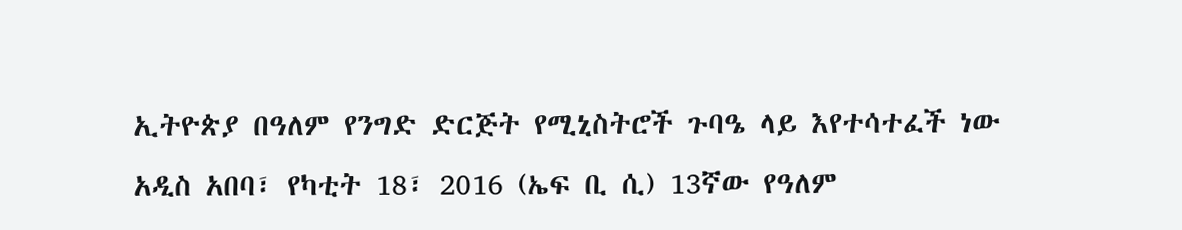ኢትዮጵያ በዓለም የንግድ ድርጅት የሚኒስትሮች ጉባዔ ላይ እየተሳተፈች ነው
አዲስ አበባ፣ የካቲት 18፣ 2016 (ኤፍ ቢ ሲ) 13ኛው የዓለም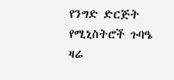የንግድ ድርጅት የሚኒስትሮች ጉባዔ ዛሬ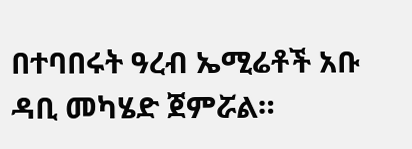በተባበሩት ዓረብ ኤሚሬቶች አቡ ዳቢ መካሄድ ጀምሯል።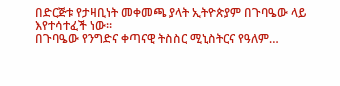በድርጅቱ የታዛቢነት መቀመጫ ያላት ኢትዮጵያም በጉባዔው ላይ እየተሳተፈች ነው።
በጉባዔው የንግድና ቀጣናዊ ትስስር ሚኒስትርና የዓለም…